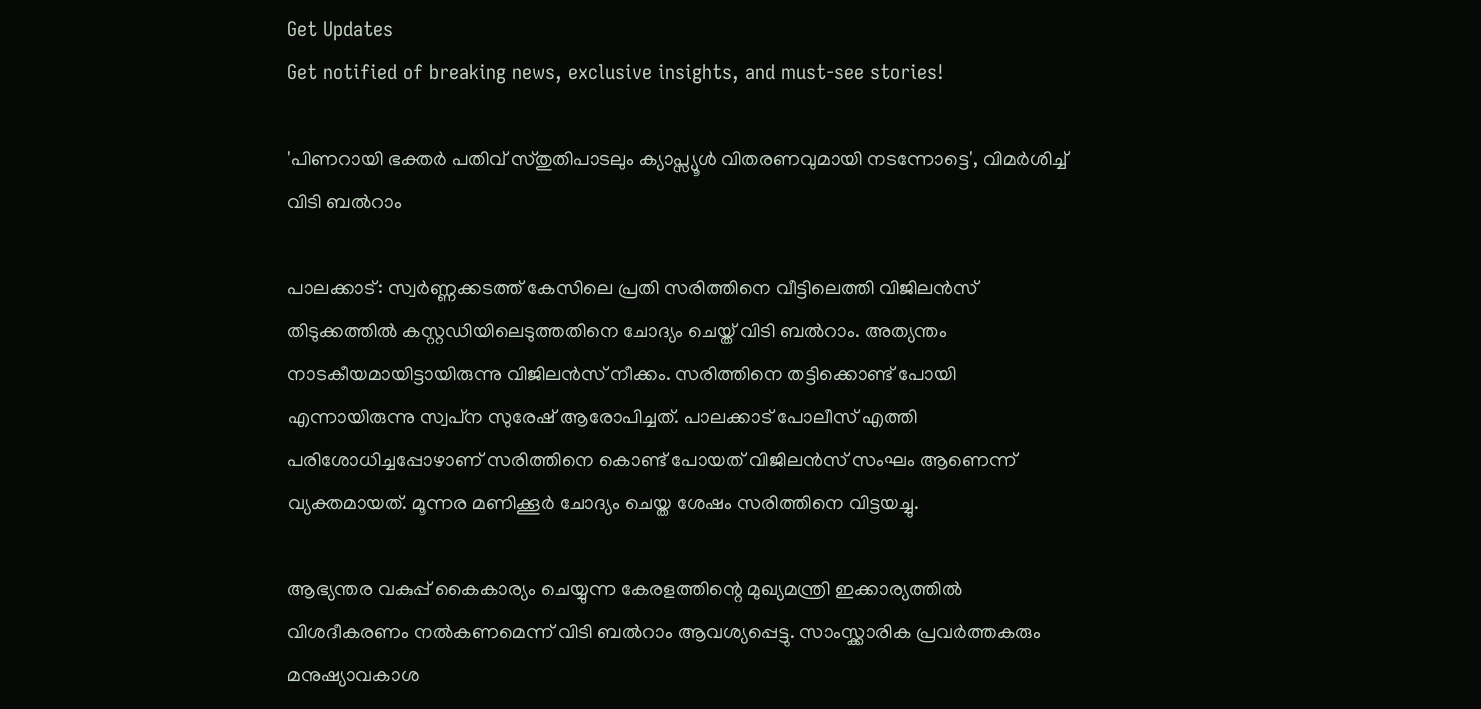Get Updates
Get notified of breaking news, exclusive insights, and must-see stories!

'പിണറായി ഭക്തർ പതിവ് സ്തുതിപാടലും ക്യാപ്സ്യൂൾ വിതരണവുമായി നടന്നോട്ടെ', വിമർശിച്ച് വിടി ബൽറാം

പാലക്കാട്: സ്വര്‍ണ്ണക്കടത്ത് കേസിലെ പ്രതി സരിത്തിനെ വീട്ടിലെത്തി വിജിലന്‍സ് തിടുക്കത്തില്‍ കസ്റ്റഡിയിലെടുത്തതിനെ ചോദ്യം ചെയ്ത് വിടി ബല്‍റാം. അത്യന്തം നാടകീയമായിട്ടായിരുന്നു വിജിലന്‍സ് നീക്കം. സരിത്തിനെ തട്ടിക്കൊണ്ട് പോയി എന്നായിരുന്നു സ്വപ്‌ന സുരേഷ് ആരോപിച്ചത്. പാലക്കാട് പോലീസ് എത്തി പരിശോധിച്ചപ്പോഴാണ് സരിത്തിനെ കൊണ്ട് പോയത് വിജിലന്‍സ് സംഘം ആണെന്ന് വ്യക്തമായത്. മൂന്നര മണിക്കൂര്‍ ചോദ്യം ചെയ്ത ശേഷം സരിത്തിനെ വിട്ടയച്ചു.

ആഭ്യന്തര വകുപ്പ് കൈകാര്യം ചെയ്യുന്ന കേരളത്തിന്റെ മുഖ്യമന്ത്രി ഇക്കാര്യത്തിൽ വിശദീകരണം നൽകണമെന്ന് വിടി ബൽറാം ആവശ്യപ്പെട്ടു. സാംസ്ക്കാരിക പ്രവർത്തകരും മനുഷ്യാവകാശ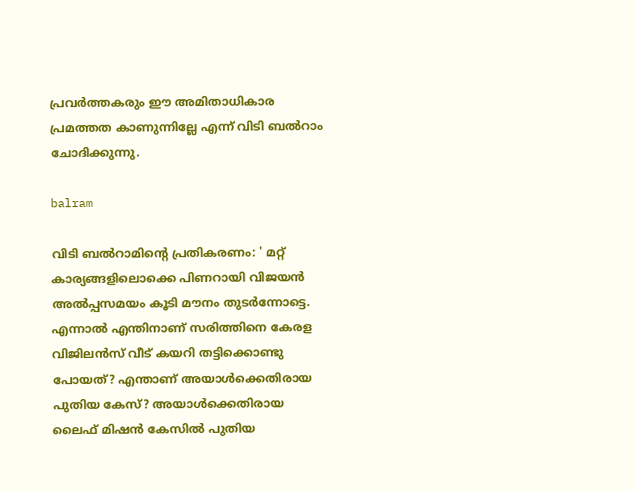പ്രവർത്തകരും ഈ അമിതാധികാര പ്രമത്തത കാണുന്നില്ലേ എന്ന് വിടി ബൽറാം ചോദിക്കുന്നു.

balram

വിടി ബൽറാമിന്റെ പ്രതികരണം: ' മറ്റ് കാര്യങ്ങളിലൊക്കെ പിണറായി വിജയൻ അൽപ്പസമയം കൂടി മൗനം തുടർന്നോട്ടെ. എന്നാൽ എന്തിനാണ് സരിത്തിനെ കേരള വിജിലൻസ് വീട് കയറി തട്ടിക്കൊണ്ടു പോയത്? എന്താണ് അയാൾക്കെതിരായ പുതിയ കേസ്? അയാൾക്കെതിരായ ലൈഫ് മിഷൻ കേസിൽ പുതിയ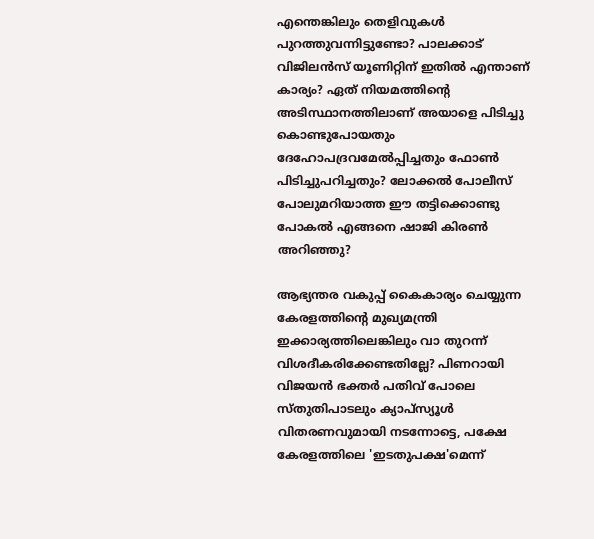എന്തെങ്കിലും തെളിവുകൾ പുറത്തുവന്നിട്ടുണ്ടോ? പാലക്കാട് വിജിലൻസ് യൂണിറ്റിന് ഇതിൽ എന്താണ് കാര്യം? ഏത് നിയമത്തിന്റെ അടിസ്ഥാനത്തിലാണ് അയാളെ പിടിച്ചു കൊണ്ടുപോയതും ദേഹോപദ്രവമേൽപ്പിച്ചതും ഫോൺ പിടിച്ചുപറിച്ചതും? ലോക്കൽ പോലീസ് പോലുമറിയാത്ത ഈ തട്ടിക്കൊണ്ടു പോകൽ എങ്ങനെ ഷാജി കിരൺ അറിഞ്ഞു?

ആഭ്യന്തര വകുപ്പ് കൈകാര്യം ചെയ്യുന്ന കേരളത്തിന്റെ മുഖ്യമന്ത്രി ഇക്കാര്യത്തിലെങ്കിലും വാ തുറന്ന് വിശദീകരിക്കേണ്ടതില്ലേ? പിണറായി വിജയൻ ഭക്തർ പതിവ് പോലെ സ്തുതിപാടലും ക്യാപ്സ്യൂൾ വിതരണവുമായി നടന്നോട്ടെ, പക്ഷേ കേരളത്തിലെ 'ഇടതുപക്ഷ'മെന്ന്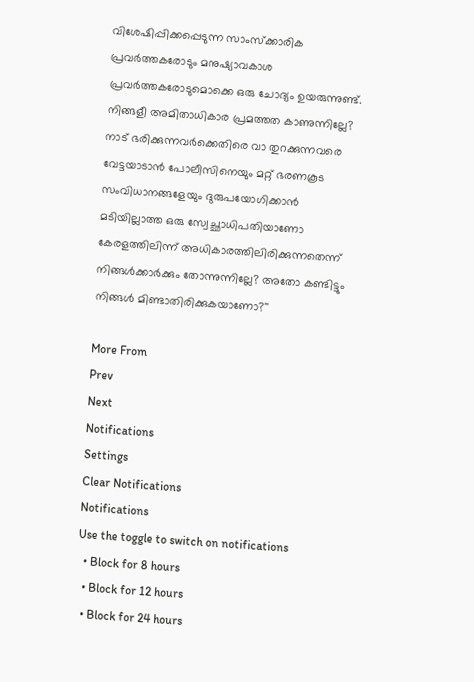വിശേഷിപ്പിക്കപ്പെടുന്ന സാംസ്ക്കാരിക പ്രവർത്തകരോടും മനുഷ്യാവകാശ പ്രവർത്തകരോടുമൊക്കെ ഒരു ചോദ്യം ഉയരുന്നുണ്ട്. നിങ്ങളീ അമിതാധികാര പ്രമത്തത കാണുന്നില്ലേ? നാട് ഭരിക്കുന്നവർക്കെതിരെ വാ തുറക്കുന്നവരെ വേട്ടയാടാൻ പോലീസിനെയും മറ്റ് ഭരണകൂട സംവിധാനങ്ങളേയും ദുരുപയോഗിക്കാൻ മടിയില്ലാത്ത ഒരു സ്വേച്ഛാധിപതിയാണോ കേരളത്തിലിന്ന് അധികാരത്തിലിരിക്കുന്നതെന്ന് നിങ്ങൾക്കാർക്കും തോന്നുന്നില്ലേ? അതോ കണ്ടിട്ടും നിങ്ങൾ മിണ്ടാതിരിക്കുകയാണോ?''

More From
Prev
Next
Notifications
Settings
Clear Notifications
Notifications
Use the toggle to switch on notifications
  • Block for 8 hours
  • Block for 12 hours
  • Block for 24 hours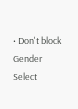• Don't block
Gender
Select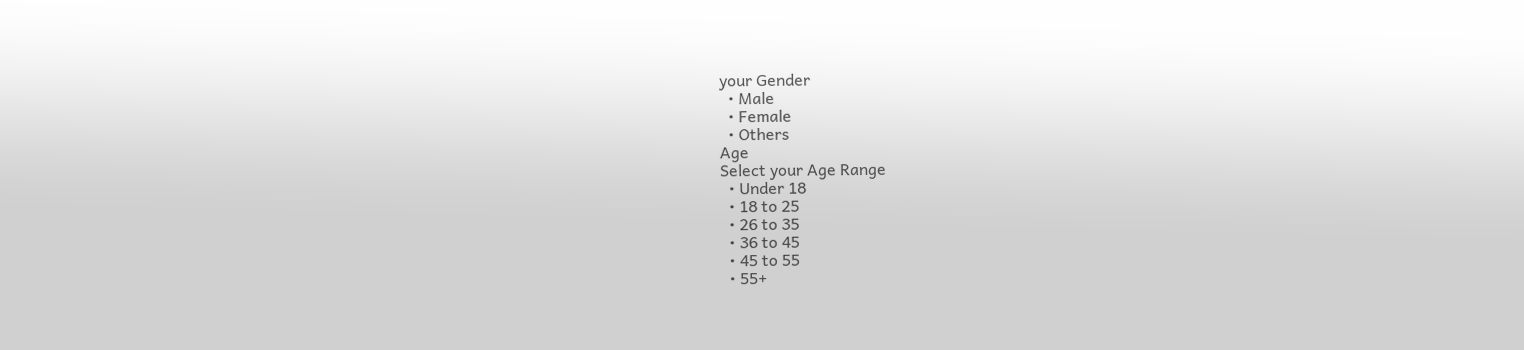your Gender
  • Male
  • Female
  • Others
Age
Select your Age Range
  • Under 18
  • 18 to 25
  • 26 to 35
  • 36 to 45
  • 45 to 55
  • 55+